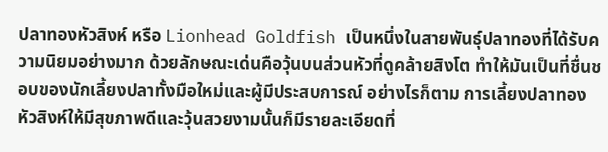ปลาทองหัวสิงห์ หรือ Lionhead Goldfish เป็นหนึ่งในสายพันธุ์ปลาทองที่ได้รับความนิยมอย่างมาก ด้วยลักษณะเด่นคือวุ้นบนส่วนหัวที่ดูคล้ายสิงโต ทำให้มันเป็นที่ชื่นชอบของนักเลี้ยงปลาทั้งมือใหม่และผู้มีประสบการณ์ อย่างไรก็ตาม การเลี้ยงปลาทองหัวสิงห์ให้มีสุขภาพดีและวุ้นสวยงามนั้นก็มีรายละเอียดที่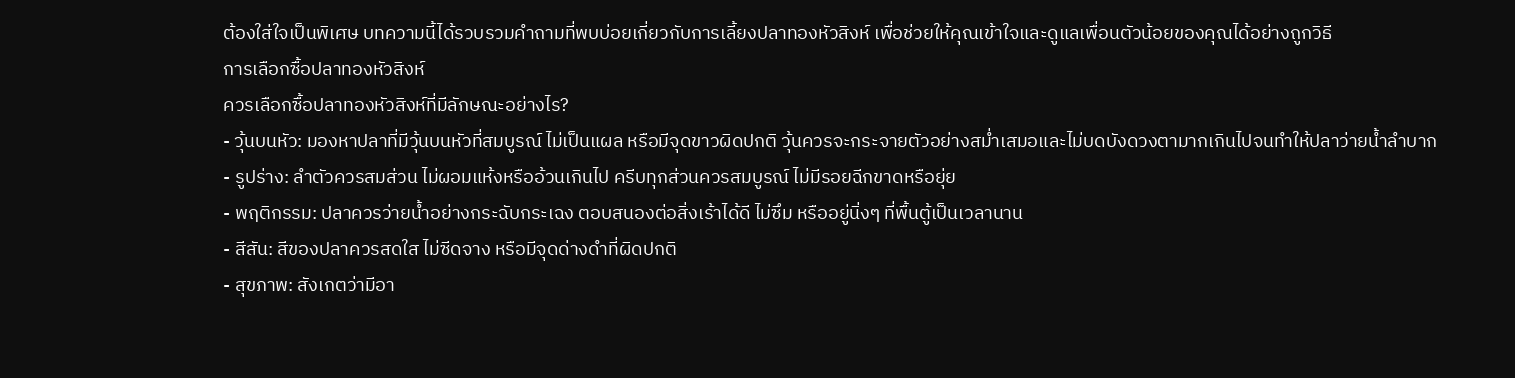ต้องใส่ใจเป็นพิเศษ บทความนี้ได้รวบรวมคำถามที่พบบ่อยเกี่ยวกับการเลี้ยงปลาทองหัวสิงห์ เพื่อช่วยให้คุณเข้าใจและดูแลเพื่อนตัวน้อยของคุณได้อย่างถูกวิธี
การเลือกซื้อปลาทองหัวสิงห์
ควรเลือกซื้อปลาทองหัวสิงห์ที่มีลักษณะอย่างไร?
- วุ้นบนหัว: มองหาปลาที่มีวุ้นบนหัวที่สมบูรณ์ ไม่เป็นแผล หรือมีจุดขาวผิดปกติ วุ้นควรจะกระจายตัวอย่างสม่ำเสมอและไม่บดบังดวงตามากเกินไปจนทำให้ปลาว่ายน้ำลำบาก
- รูปร่าง: ลำตัวควรสมส่วน ไม่ผอมแห้งหรืออ้วนเกินไป ครีบทุกส่วนควรสมบูรณ์ ไม่มีรอยฉีกขาดหรือยุ่ย
- พฤติกรรม: ปลาควรว่ายน้ำอย่างกระฉับกระเฉง ตอบสนองต่อสิ่งเร้าได้ดี ไม่ซึม หรืออยู่นิ่งๆ ที่พื้นตู้เป็นเวลานาน
- สีสัน: สีของปลาควรสดใส ไม่ซีดจาง หรือมีจุดด่างดำที่ผิดปกติ
- สุขภาพ: สังเกตว่ามีอา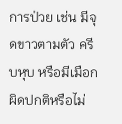การป่วย เช่น มีจุดขาวตามตัว ครีบหุบ หรือมีเมือกผิดปกติหรือไม่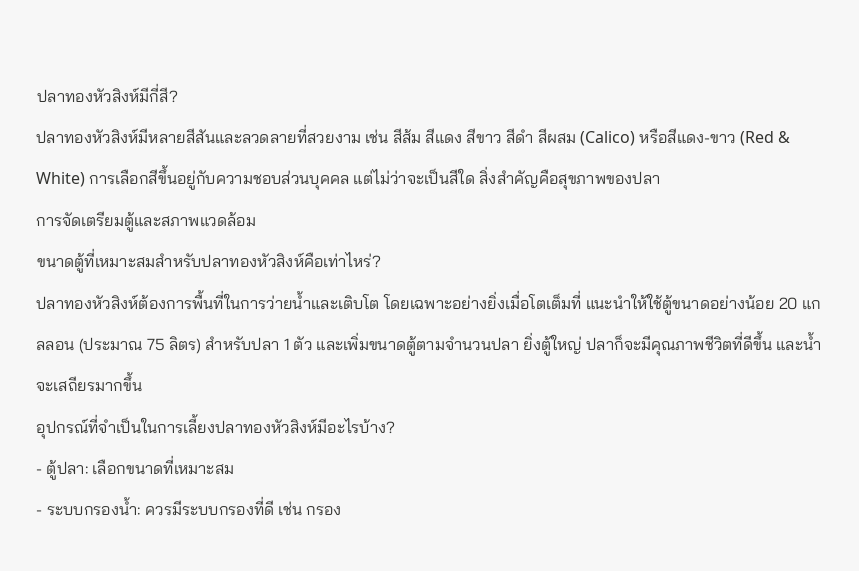ปลาทองหัวสิงห์มีกี่สี?
ปลาทองหัวสิงห์มีหลายสีสันและลวดลายที่สวยงาม เช่น สีส้ม สีแดง สีขาว สีดำ สีผสม (Calico) หรือสีแดง-ขาว (Red & White) การเลือกสีขึ้นอยู่กับความชอบส่วนบุคคล แต่ไม่ว่าจะเป็นสีใด สิ่งสำคัญคือสุขภาพของปลา
การจัดเตรียมตู้และสภาพแวดล้อม
ขนาดตู้ที่เหมาะสมสำหรับปลาทองหัวสิงห์คือเท่าไหร่?
ปลาทองหัวสิงห์ต้องการพื้นที่ในการว่ายน้ำและเติบโต โดยเฉพาะอย่างยิ่งเมื่อโตเต็มที่ แนะนำให้ใช้ตู้ขนาดอย่างน้อย 20 แกลลอน (ประมาณ 75 ลิตร) สำหรับปลา 1 ตัว และเพิ่มขนาดตู้ตามจำนวนปลา ยิ่งตู้ใหญ่ ปลาก็จะมีคุณภาพชีวิตที่ดีขึ้น และน้ำจะเสถียรมากขึ้น
อุปกรณ์ที่จำเป็นในการเลี้ยงปลาทองหัวสิงห์มีอะไรบ้าง?
- ตู้ปลา: เลือกขนาดที่เหมาะสม
- ระบบกรองน้ำ: ควรมีระบบกรองที่ดี เช่น กรอง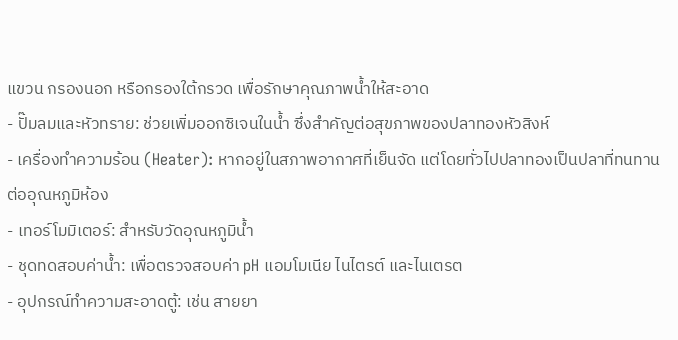แขวน กรองนอก หรือกรองใต้กรวด เพื่อรักษาคุณภาพน้ำให้สะอาด
- ปั๊มลมและหัวทราย: ช่วยเพิ่มออกซิเจนในน้ำ ซึ่งสำคัญต่อสุขภาพของปลาทองหัวสิงห์
- เครื่องทำความร้อน (Heater): หากอยู่ในสภาพอากาศที่เย็นจัด แต่โดยทั่วไปปลาทองเป็นปลาที่ทนทานต่ออุณหภูมิห้อง
- เทอร์โมมิเตอร์: สำหรับวัดอุณหภูมิน้ำ
- ชุดทดสอบค่าน้ำ: เพื่อตรวจสอบค่า pH แอมโมเนีย ไนไตรต์ และไนเตรต
- อุปกรณ์ทำความสะอาดตู้: เช่น สายยา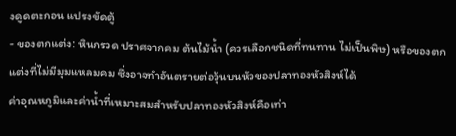งดูดตะกอน แปรงขัดตู้
- ของตกแต่ง: หินกรวด ปราศจากคม ต้นไม้น้ำ (ควรเลือกชนิดที่ทนทาน ไม่เป็นพิษ) หรือของตกแต่งที่ไม่มีมุมแหลมคม ซึ่งอาจทำอันตรายต่อวุ้นบนหัวของปลาทองหัวสิงห์ได้
ค่าอุณหภูมิและค่าน้ำที่เหมาะสมสำหรับปลาทองหัวสิงห์คือเท่า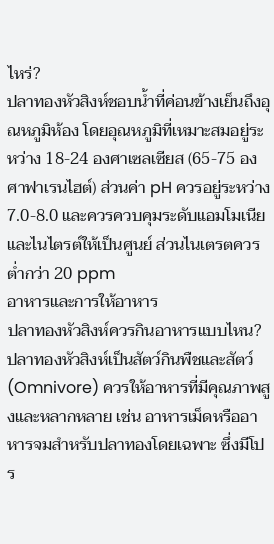ไหร่?
ปลาทองหัวสิงห์ชอบน้ำที่ค่อนข้างเย็นถึงอุณหภูมิห้อง โดยอุณหภูมิที่เหมาะสมอยู่ระหว่าง 18-24 องศาเซลเซียส (65-75 องศาฟาเรนไฮต์) ส่วนค่า pH ควรอยู่ระหว่าง 7.0-8.0 และควรควบคุมระดับแอมโมเนียและไนไตรต์ให้เป็นศูนย์ ส่วนไนเตรตควรต่ำกว่า 20 ppm
อาหารและการให้อาหาร
ปลาทองหัวสิงห์ควรกินอาหารแบบไหน?
ปลาทองหัวสิงห์เป็นสัตว์กินพืชและสัตว์ (Omnivore) ควรให้อาหารที่มีคุณภาพสูงและหลากหลาย เช่น อาหารเม็ดหรืออาหารจมสำหรับปลาทองโดยเฉพาะ ซึ่งมีโปร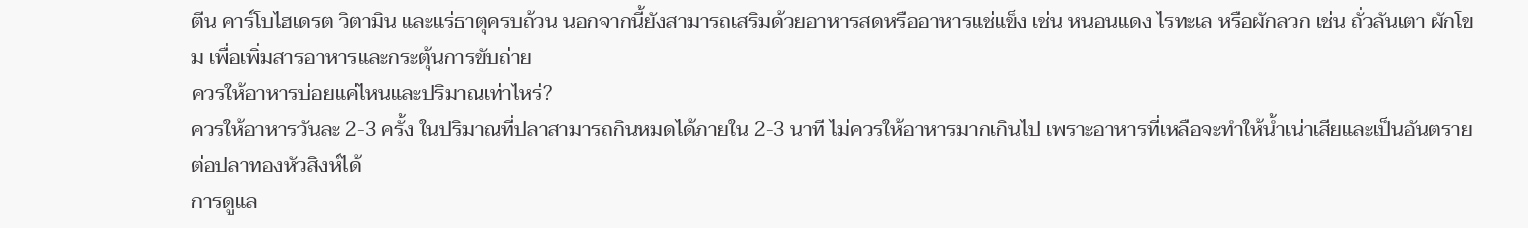ตีน คาร์โบไฮเดรต วิตามิน และแร่ธาตุครบถ้วน นอกจากนี้ยังสามารถเสริมด้วยอาหารสดหรืออาหารแช่แข็ง เช่น หนอนแดง ไรทะเล หรือผักลวก เช่น ถั่วลันเตา ผักโขม เพื่อเพิ่มสารอาหารและกระตุ้นการขับถ่าย
ควรให้อาหารบ่อยแค่ไหนและปริมาณเท่าไหร่?
ควรให้อาหารวันละ 2-3 ครั้ง ในปริมาณที่ปลาสามารถกินหมดได้ภายใน 2-3 นาที ไม่ควรให้อาหารมากเกินไป เพราะอาหารที่เหลือจะทำให้น้ำเน่าเสียและเป็นอันตรายต่อปลาทองหัวสิงห์ได้
การดูแล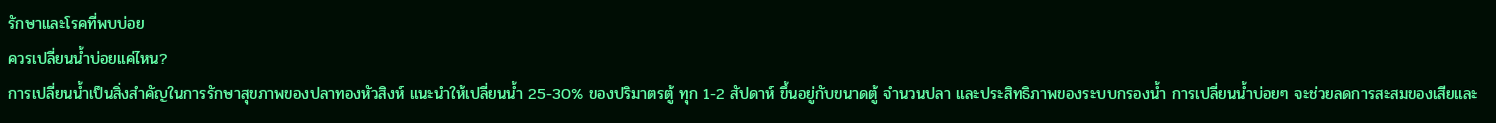รักษาและโรคที่พบบ่อย
ควรเปลี่ยนน้ำบ่อยแค่ไหน?
การเปลี่ยนน้ำเป็นสิ่งสำคัญในการรักษาสุขภาพของปลาทองหัวสิงห์ แนะนำให้เปลี่ยนน้ำ 25-30% ของปริมาตรตู้ ทุก 1-2 สัปดาห์ ขึ้นอยู่กับขนาดตู้ จำนวนปลา และประสิทธิภาพของระบบกรองน้ำ การเปลี่ยนน้ำบ่อยๆ จะช่วยลดการสะสมของเสียและ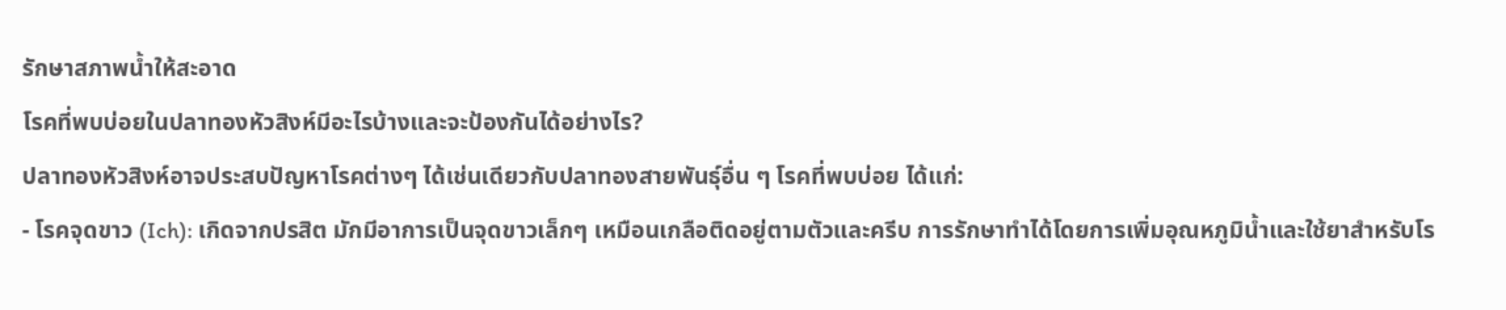รักษาสภาพน้ำให้สะอาด
โรคที่พบบ่อยในปลาทองหัวสิงห์มีอะไรบ้างและจะป้องกันได้อย่างไร?
ปลาทองหัวสิงห์อาจประสบปัญหาโรคต่างๆ ได้เช่นเดียวกับปลาทองสายพันธุ์อื่น ๆ โรคที่พบบ่อย ได้แก่:
- โรคจุดขาว (Ich): เกิดจากปรสิต มักมีอาการเป็นจุดขาวเล็กๆ เหมือนเกลือติดอยู่ตามตัวและครีบ การรักษาทำได้โดยการเพิ่มอุณหภูมิน้ำและใช้ยาสำหรับโร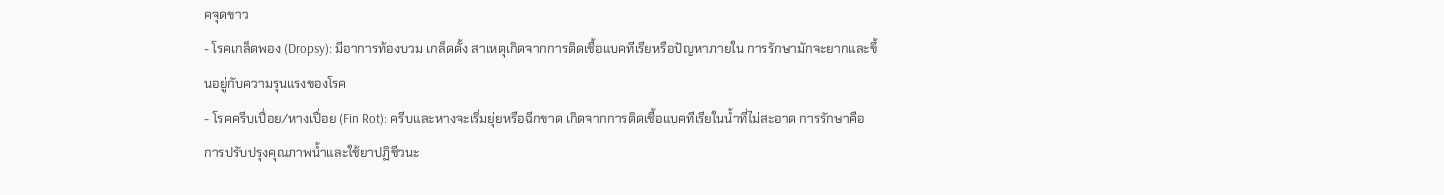คจุดขาว
- โรคเกล็ดพอง (Dropsy): มีอาการท้องบวม เกล็ดตั้ง สาเหตุเกิดจากการติดเชื้อแบคทีเรียหรือปัญหาภายใน การรักษามักจะยากและขึ้นอยู่กับความรุนแรงของโรค
- โรคครีบเปื่อย/หางเปื่อย (Fin Rot): ครีบและหางจะเริ่มยุ่ยหรือฉีกขาด เกิดจากการติดเชื้อแบคทีเรียในน้ำที่ไม่สะอาด การรักษาคือการปรับปรุงคุณภาพน้ำและใช้ยาปฏิชีวนะ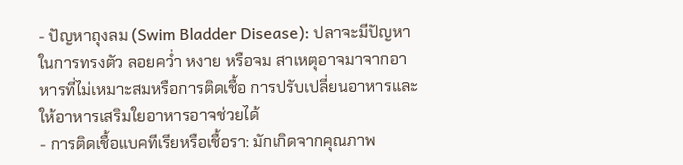- ปัญหาถุงลม (Swim Bladder Disease): ปลาจะมีปัญหาในการทรงตัว ลอยคว่ำ หงาย หรือจม สาเหตุอาจมาจากอาหารที่ไม่เหมาะสมหรือการติดเชื้อ การปรับเปลี่ยนอาหารและให้อาหารเสริมใยอาหารอาจช่วยได้
- การติดเชื้อแบคทีเรียหรือเชื้อรา: มักเกิดจากคุณภาพ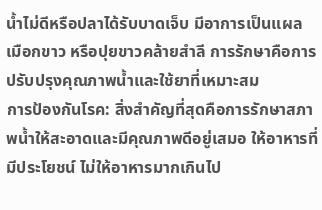น้ำไม่ดีหรือปลาได้รับบาดเจ็บ มีอาการเป็นแผล เมือกขาว หรือปุยขาวคล้ายสำลี การรักษาคือการปรับปรุงคุณภาพน้ำและใช้ยาที่เหมาะสม
การป้องกันโรค: สิ่งสำคัญที่สุดคือการรักษาสภาพน้ำให้สะอาดและมีคุณภาพดีอยู่เสมอ ให้อาหารที่มีประโยชน์ ไม่ให้อาหารมากเกินไป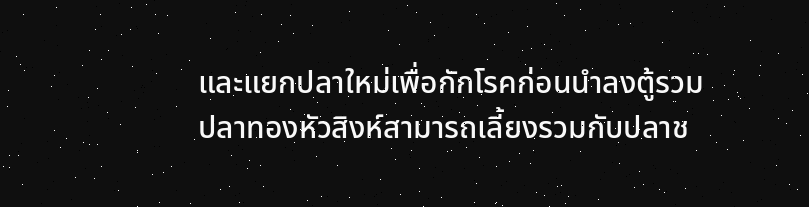และแยกปลาใหม่เพื่อกักโรคก่อนนำลงตู้รวม
ปลาทองหัวสิงห์สามารถเลี้ยงรวมกับปลาช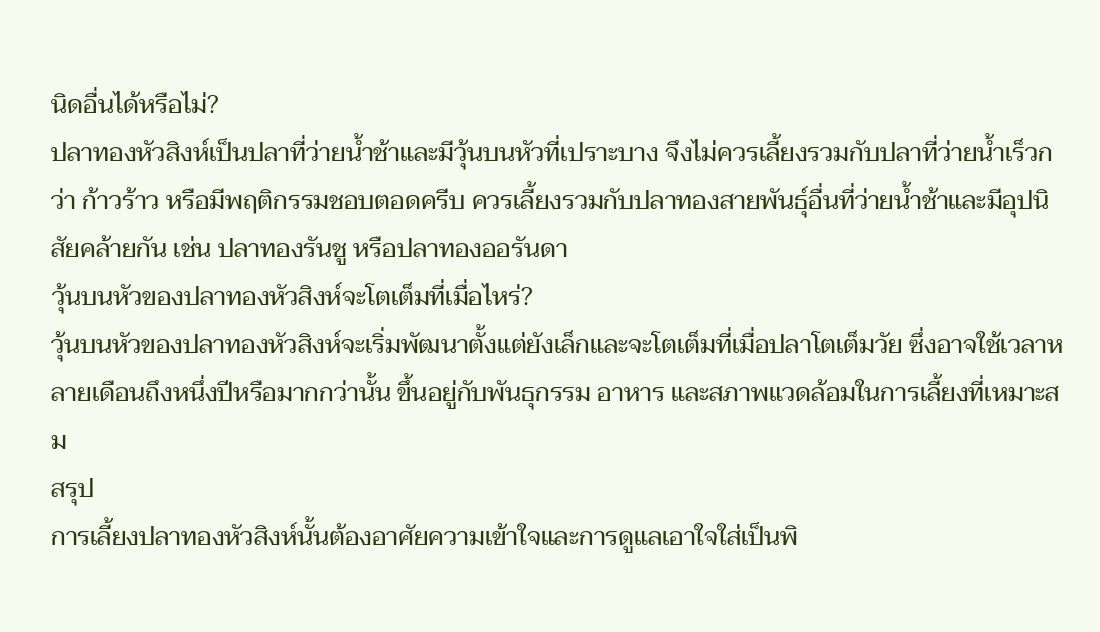นิดอื่นได้หรือไม่?
ปลาทองหัวสิงห์เป็นปลาที่ว่ายน้ำช้าและมีวุ้นบนหัวที่เปราะบาง จึงไม่ควรเลี้ยงรวมกับปลาที่ว่ายน้ำเร็วกว่า ก้าวร้าว หรือมีพฤติกรรมชอบตอดครีบ ควรเลี้ยงรวมกับปลาทองสายพันธุ์อื่นที่ว่ายน้ำช้าและมีอุปนิสัยคล้ายกัน เช่น ปลาทองรันชู หรือปลาทองออรันดา
วุ้นบนหัวของปลาทองหัวสิงห์จะโตเต็มที่เมื่อไหร่?
วุ้นบนหัวของปลาทองหัวสิงห์จะเริ่มพัฒนาตั้งแต่ยังเล็กและจะโตเต็มที่เมื่อปลาโตเต็มวัย ซึ่งอาจใช้เวลาหลายเดือนถึงหนึ่งปีหรือมากกว่านั้น ขึ้นอยู่กับพันธุกรรม อาหาร และสภาพแวดล้อมในการเลี้ยงที่เหมาะสม
สรุป
การเลี้ยงปลาทองหัวสิงห์นั้นต้องอาศัยความเข้าใจและการดูแลเอาใจใส่เป็นพิ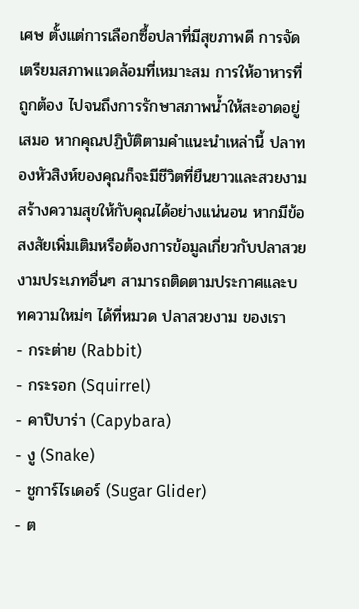เศษ ตั้งแต่การเลือกซื้อปลาที่มีสุขภาพดี การจัดเตรียมสภาพแวดล้อมที่เหมาะสม การให้อาหารที่ถูกต้อง ไปจนถึงการรักษาสภาพน้ำให้สะอาดอยู่เสมอ หากคุณปฏิบัติตามคำแนะนำเหล่านี้ ปลาทองหัวสิงห์ของคุณก็จะมีชีวิตที่ยืนยาวและสวยงาม สร้างความสุขให้กับคุณได้อย่างแน่นอน หากมีข้อสงสัยเพิ่มเติมหรือต้องการข้อมูลเกี่ยวกับปลาสวยงามประเภทอื่นๆ สามารถติดตามประกาศและบทความใหม่ๆ ได้ที่หมวด ปลาสวยงาม ของเรา
- กระต่าย (Rabbit)
- กระรอก (Squirrel)
- คาปิบาร่า (Capybara)
- งู (Snake)
- ชูการ์ไรเดอร์ (Sugar Glider)
- ต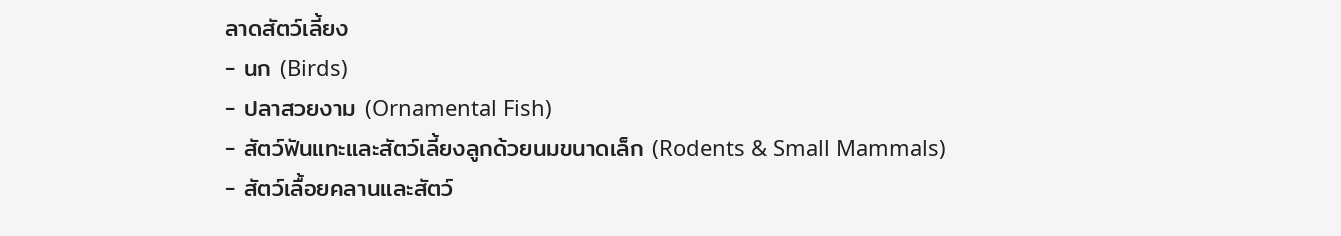ลาดสัตว์เลี้ยง
- นก (Birds)
- ปลาสวยงาม (Ornamental Fish)
- สัตว์ฟันแทะและสัตว์เลี้ยงลูกด้วยนมขนาดเล็ก (Rodents & Small Mammals)
- สัตว์เลื้อยคลานและสัตว์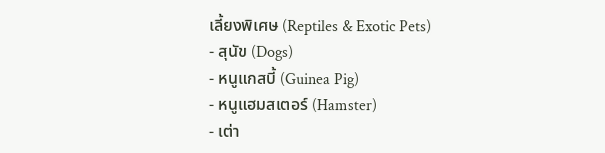เลี้ยงพิเศษ (Reptiles & Exotic Pets)
- สุนัข (Dogs)
- หนูแกสบี้ (Guinea Pig)
- หนูแฮมสเตอร์ (Hamster)
- เต่า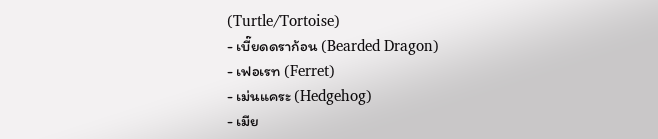(Turtle/Tortoise)
- เบี๊ยดดราก้อน (Bearded Dragon)
- เฟอเรท (Ferret)
- เม่นแคระ (Hedgehog)
- เมีย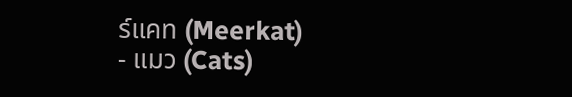ร์แคท (Meerkat)
- แมว (Cats)